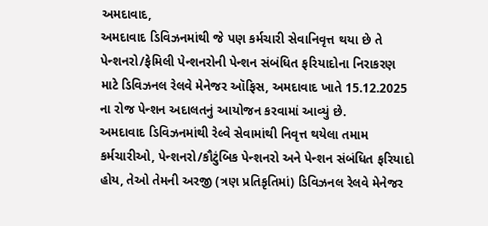અમદાવાદ,
અમદાવાદ ડિવિઝનમાંથી જે પણ કર્મચારી સેવાનિવૃત્ત થયા છે તે પેન્શનરો/ફેમિલી પેન્શનરોની પેન્શન સંબંધિત ફરિયાદોના નિરાકરણ માટે ડિવિઝનલ રેલવે મેનેજર ઑફિસ, અમદાવાદ ખાતે 15.12.2025 ના રોજ પેન્શન અદાલતનું આયોજન કરવામાં આવ્યું છે.
અમદાવાદ ડિવિઝનમાંથી રેલ્વે સેવામાંથી નિવૃત્ત થયેલા તમામ કર્મચારીઓ, પેન્શનરો/કૌટુંબિક પેન્શનરો અને પેન્શન સંબંધિત ફરિયાદો હોય, તેઓ તેમની અરજી (ત્રણ પ્રતિકૃતિમાં) ડિવિઝનલ રેલવે મેનેજર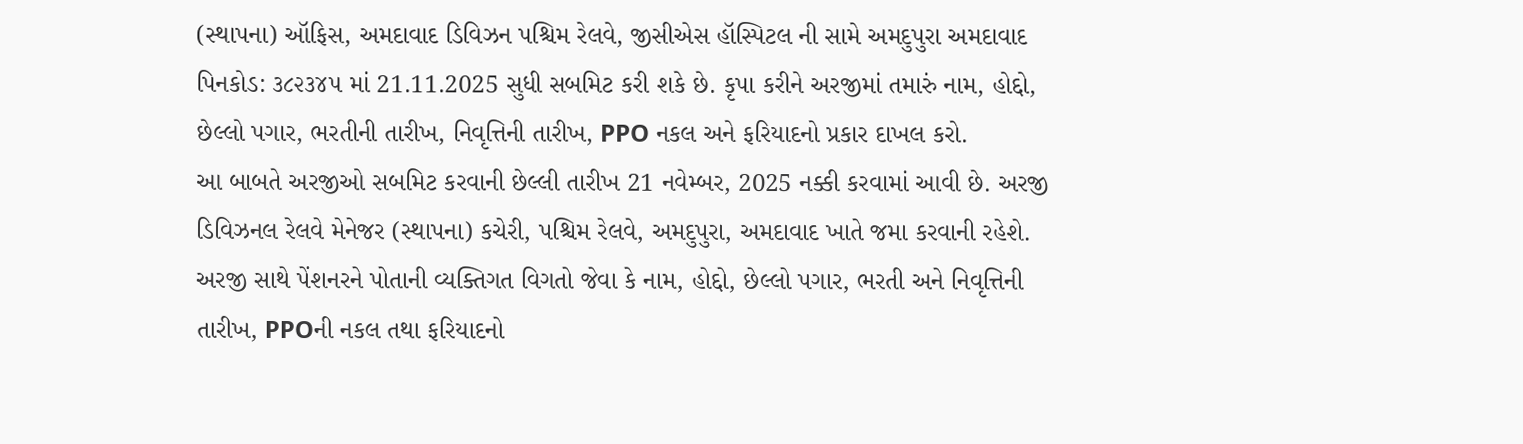(સ્થાપના) ઑફિસ, અમદાવાદ ડિવિઝન પશ્ચિમ રેલવે, જીસીએસ હૉસ્પિટલ ની સામે અમદુપુરા અમદાવાદ પિનકોડ: ૩૮૨૩૪૫ માં 21.11.2025 સુધી સબમિટ કરી શકે છે. કૃપા કરીને અરજીમાં તમારું નામ, હોદ્દો, છેલ્લો પગાર, ભરતીની તારીખ, નિવૃત્તિની તારીખ, PPO નકલ અને ફરિયાદનો પ્રકાર દાખલ કરો.
આ બાબતે અરજીઓ સબમિટ કરવાની છેલ્લી તારીખ 21 નવેમ્બર, 2025 નક્કી કરવામાં આવી છે. અરજી ડિવિઝનલ રેલવે મેનેજર (સ્થાપના) કચેરી, પશ્ચિમ રેલવે, અમદુપુરા, અમદાવાદ ખાતે જમા કરવાની રહેશે. અરજી સાથે પેંશનરને પોતાની વ્યક્તિગત વિગતો જેવા કે નામ, હોદ્દો, છેલ્લો પગાર, ભરતી અને નિવૃત્તિની તારીખ, PPOની નકલ તથા ફરિયાદનો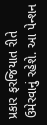પ્રકાર ફરજિયાત રીતે ઉમેરવાનું રહેશે. આ પેન્શન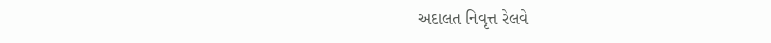અદાલત નિવૃત્ત રેલવે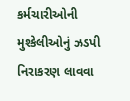કર્મચારીઓની મુશ્કેલીઓનું ઝડપી નિરાકરણ લાવવા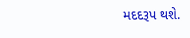મદદરૂપ થશે.